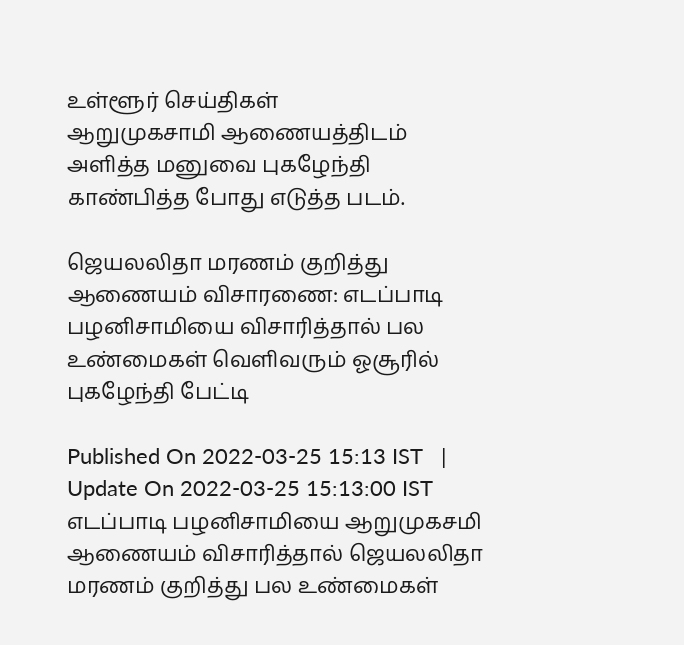உள்ளூர் செய்திகள்
ஆறுமுகசாமி ஆணையத்திடம் அளித்த மனுவை புகழேந்தி காண்பித்த போது எடுத்த படம்.

ஜெயலலிதா மரணம் குறித்து ஆணையம் விசாரணை: எடப்பாடி பழனிசாமியை விசாரித்தால் பல உண்மைகள் வெளிவரும் ஓசூரில் புகழேந்தி பேட்டி

Published On 2022-03-25 15:13 IST   |   Update On 2022-03-25 15:13:00 IST
எடப்பாடி பழனிசாமியை ஆறுமுகசமி ஆணையம் விசாரித்தால் ஜெயலலிதா மரணம் குறித்து பல உண்மைகள்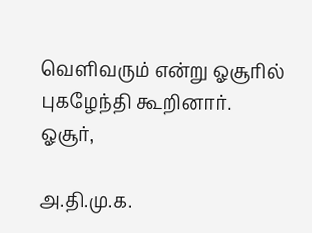வெளிவரும் என்று ஓசூரில் புகழேந்தி கூறினார்.
ஓசூர்,

அ.தி.மு.க.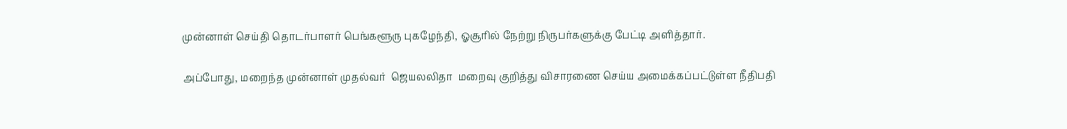முன்னாள் செய்தி தொடர்பாளர் பெங்களூரு புகழேந்தி, ஓசூரில் நேற்று நிருபர்களுக்கு பேட்டி அளித்தார்.

அப்போது, மறைந்த முன்னாள் முதல்வர்  ஜெயலலிதா  மறைவு குறித்து விசாரணை செய்ய அமைக்கப்பட்டுள்ள நீதிபதி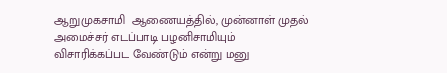ஆறுமுகசாமி  ஆணையத்தில், முன்னாள் முதல் அமைச்சர் எடப்பாடி பழனிசாமியும் விசாரிக்கப்பட வேண்டும் என்று மனு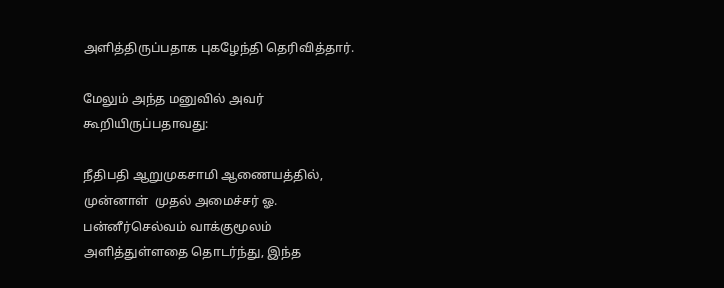அளித்திருப்பதாக புகழேந்தி தெரிவித்தார்.

மேலும் அந்த மனுவில் அவர் கூறியிருப்பதாவது:

நீதிபதி ஆறுமுகசாமி ஆணையத்தில், முன்னாள்  முதல் அமைச்சர் ஓ. பன்னீர்செல்வம் வாக்குமூலம் அளித்துள்ளதை தொடர்ந்து, இந்த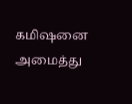கமிஷனை அமைத்து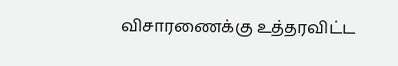விசாரணைக்கு உத்தரவிட்ட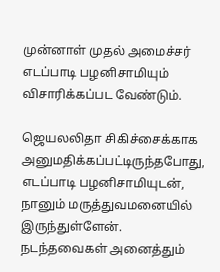முன்னாள் முதல் அமைச்சர் எடப்பாடி பழனிசாமியும் விசாரிக்கப்பட வேண்டும்.

ஜெயலலிதா சிகிச்சைக்காக அனுமதிக்கப்பட்டிருந்தபோது, எடப்பாடி பழனிசாமியுடன்,  நானும் மருத்துவமனையில் இருந்துள்ளேன்.  நடந்தவைகள் அனைத்தும்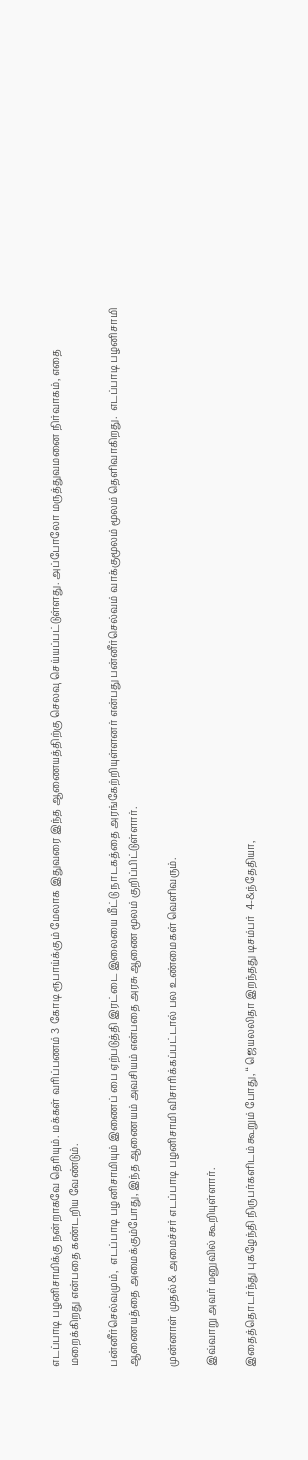எடப்பாடி பழனிசாமிக்கு நன்றாகவே தெரியும். மக்கள் வரிப்பணம் 3 கோடி ரூபாய்க்கும் மேலாக இதுவரை இந்த ஆணையத்திற்கு செலவு செய்யப்பட்டுள்ளது. அப்போலோ மருத்துவமனை நிர்வாகம், எதை மறைக்கிறது என்பதை கண்டறிய வேண்டும்.

பன்னீர்செல்வமும்,  எடப்பாடி பழனிசாமியும் இணைப் பை ஏற்படுத்தி இரட்டை இலையை மீட்டு நாடகத்தை அரங்கேற்றியுள்ளனர் என்பது பன்னீர்செல்வம் வாக்குமூலம் மூலம் தெளிவாகிறது.  எடப்பாடி பழனிசாமி ஆணையத்தை அமைக்கும்போது, இந்த ஆணையம் அவசியம் என்பதை அரசு ஆணை மூலம் குறிப்பிட்டுள்ளார்.

முன்னாள் முதல்& அமைச்சர் எடப்பாடி பழனிசாமி விசாரிக்கப்பட்டால் பல உண்மைகள் வெளிவரும்.

இவ்வாறு அவர் மனுவில் கூறியுள்ளார்.

இதைத்தொடர்ந்து புகழேந்தி நிருபர்களிடம் கூறும் போது, ‘‘ ஜெயலலிதா இறந்தது டிசம்பர்  4-&ந்தேதியா,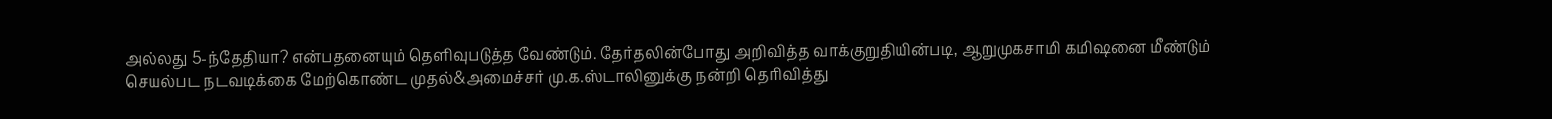அல்லது 5-ந்தேதியா? என்பதனையும் தெளிவுபடுத்த வேண்டும். தேர்தலின்போது அறிவித்த வாக்குறுதியின்படி, ஆறுமுகசாமி கமிஷனை மீண்டும் செயல்பட நடவடிக்கை மேற்கொண்ட முதல்&அமைச்சர் மு.க.ஸ்டாலினுக்கு நன்றி தெரிவித்து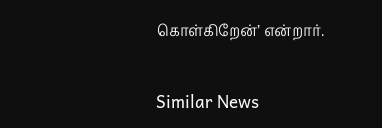கொள்கிறேன்’ என்றார்.

Similar News